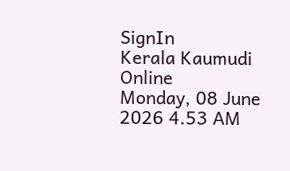SignIn
Kerala Kaumudi Online
Monday, 08 June 2026 4.53 AM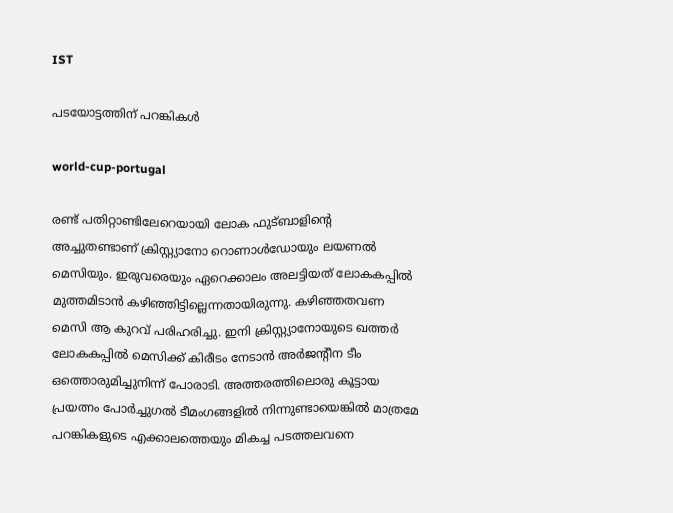IST

പടയോട്ടത്തിന് പറങ്കികൾ

world-cup-portugal

രണ്ട് പതിറ്റാണ്ടിലേറെയായി ലോക ഫുട്ബാളിന്റെ അച്ചുതണ്ടാണ് ക്രിസ്റ്റ്യാനോ റൊണാൾഡോയും ലയണൽ മെസിയും. ഇരുവരെയും ഏറെക്കാലം അലട്ടിയത് ലോകകപ്പിൽ മുത്തമിടാൻ കഴിഞ്ഞിട്ടില്ലെന്നതായിരുന്നു. കഴിഞ്ഞതവണ മെസി ആ കുറവ് പരിഹരിച്ചു. ഇനി ക്രിസ്റ്റ്യാനോയുടെ ഖത്തർ ലോകകപ്പിൽ മെസിക്ക് കിരീടം നേ‌ടാൻ അർജന്റീന ടീം ഒത്തൊരുമിച്ചുനിന്ന് പോരാടി. അത്തരത്തിലൊരു കൂട്ടായ പ്രയത്നം പോർച്ചുഗൽ ടീമംഗങ്ങളിൽ നിന്നുണ്ടായെങ്കിൽ മാത്രമേ പറങ്കികളുടെ എക്കാലത്തെയും മികച്ച പടത്തലവനെ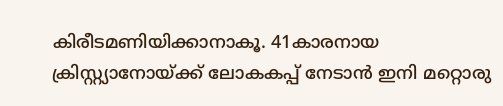കിരീടമണിയിക്കാനാകൂ. 41കാരനായ ക്രിസ്റ്റ്യാനോയ്ക്ക് ലോകകപ്പ് നേടാൻ ഇനി മറ്റൊരു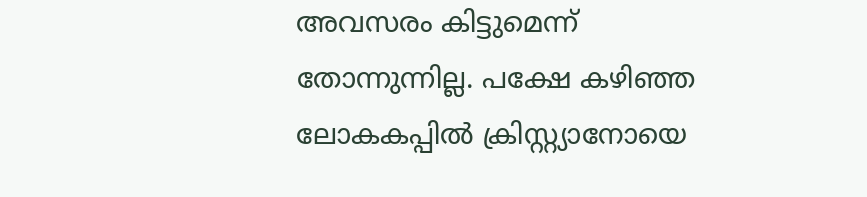അവസരം കിട്ടുമെന്ന് തോന്നുന്നില്ല. പക്ഷേ കഴിഞ്ഞ ലോകകപ്പിൽ ക്രിസ്റ്റ്യാനോയെ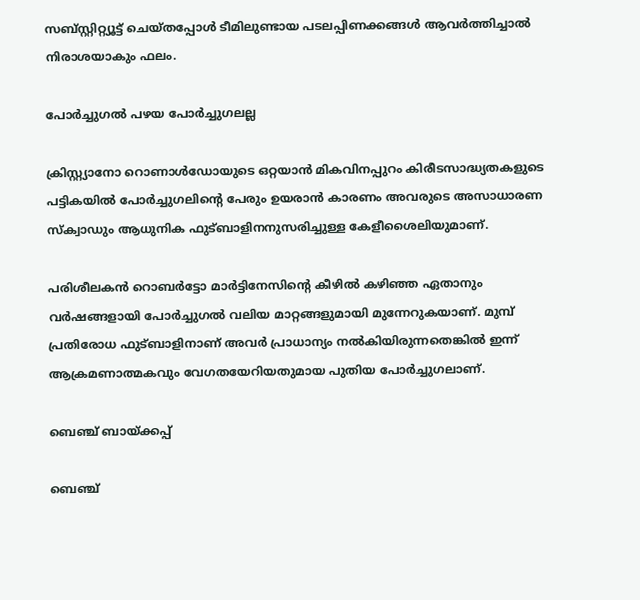സബ്സ്റ്റിറ്റ്യൂട്ട് ചെയ്തപ്പോൾ ടീമിലുണ്ടായ പടലപ്പിണക്കങ്ങൾ ആവർത്തിച്ചാൽ നിരാശയാകും ഫലം.

പോർച്ചുഗൽ പഴയ പോർച്ചുഗലല്ല

ക്രിസ്റ്റ്യാനോ റൊണാൾഡോയുടെ ഒറ്റയാൻ മികവിനപ്പുറം കിരീടസാദ്ധ്യതകളുടെ പട്ടികയിൽ പോർച്ചുഗലിന്റെ പേരും ഉയരാൻ കാരണം അവരുടെ അസാധാരണ സ്‌ക്വാഡും ആധുനിക ഫുട്ബാളിനനുസരിച്ചുള്ള കേളീശൈലിയുമാണ്.

പരിശീലകൻ റൊബർട്ടോ മാർട്ടിനേസിന്റെ കീഴിൽ കഴിഞ്ഞ ഏതാനും വർഷങ്ങളായി പോർച്ചുഗൽ വലിയ മാറ്റങ്ങളുമായി മുന്നേറുകയാണ്. മുമ്പ് പ്രതിരോധ ഫുട്ബാളിനാണ് അവർ പ്രാധാന്യം നൽകിയിരുന്നതെങ്കിൽ ഇന്ന് ആക്രമണാത്മകവും വേഗതയേറിയതുമായ പുതിയ പോർച്ചുഗലാണ്.

ബെഞ്ച് ബായ്ക്കപ്പ്

ബെഞ്ച്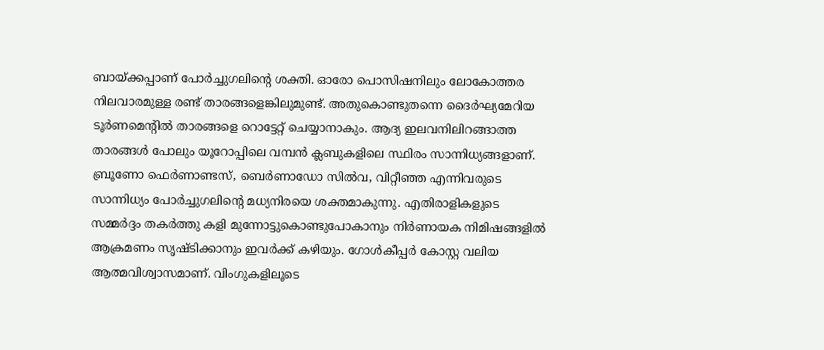ബായ്ക്കപ്പാണ് പോർച്ചുഗലിന്റെ ശക്തി. ഓരോ പൊസിഷനിലും ലോകോത്തര നിലവാരമുള്ള രണ്ട് താരങ്ങളെങ്കിലുമുണ്ട്. അതുകൊണ്ടുതന്നെ ദൈർഘ്യമേറിയ ടൂർണമെന്റിൽ താരങ്ങളെ റൊട്ടേറ്റ് ചെയ്യാനാകും. ആദ്യ ഇലവനിലിറങ്ങാത്ത താരങ്ങൾ പോലും യൂറോപ്പിലെ വമ്പൻ ക്ലബുകളിലെ സ്ഥിരം സാന്നിധ്യങ്ങളാണ്.
ബ്രൂണോ ഫെർണാണ്ടസ്, ബെർണാഡോ സിൽവ, വിറ്റീഞ്ഞ എന്നിവരുടെ സാന്നിധ്യം പോർച്ചുഗലിന്റെ മധ്യനിരയെ ശക്തമാകുന്നു. എതിരാളികളുടെ സമ്മർദ്ദം തകർത്തു കളി മുന്നോട്ടുകൊണ്ടുപോകാനും നിർണായക നിമിഷങ്ങളിൽ ആക്രമണം സൃഷ്ടിക്കാനും ഇവർക്ക് കഴിയും. ഗോൾകീപ്പർ കോസ്റ്റ വലിയ ആത്മവിശ്വാസമാണ്. വിംഗുകളിലൂടെ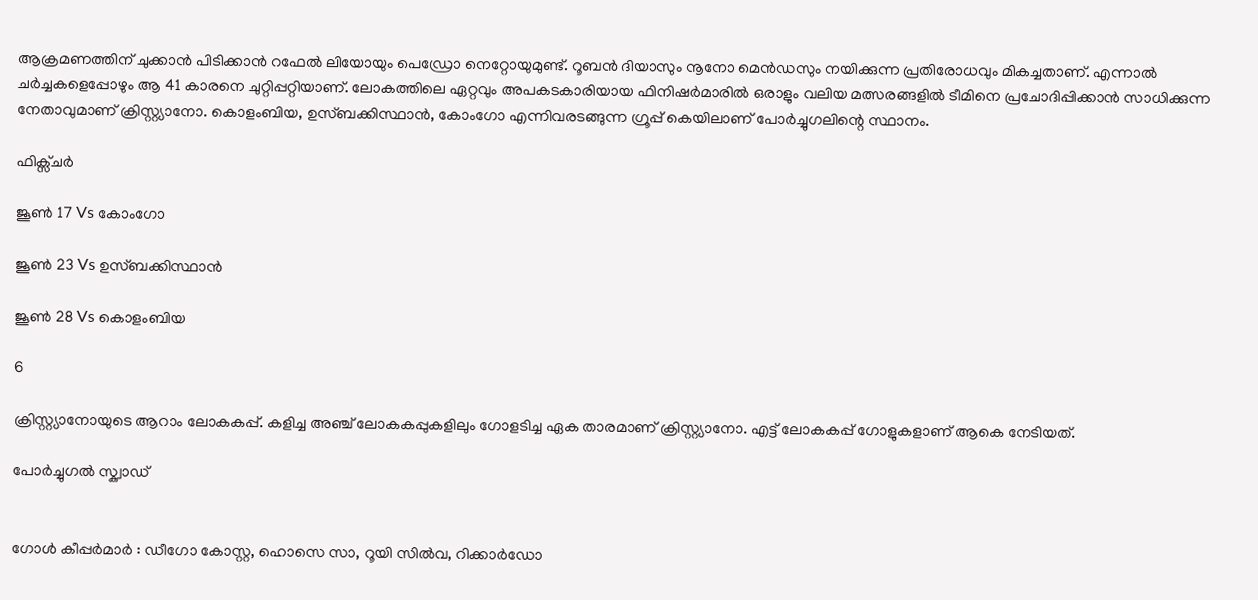ആക്രമണത്തിന് ചുക്കാൻ പിടിക്കാൻ റഫേൽ ലിയോയും പെഡ്രോ നെറ്റോയുമുണ്ട്. റൂബൻ ദിയാസും നൂനോ മെൻഡസും നയിക്കുന്ന പ്രതിരോധവും മികച്ചതാണ്. എന്നാൽ ചർച്ചകളെപ്പോഴും ആ 41 കാരനെ ചുറ്റിപ്പറ്റിയാണ്. ലോകത്തിലെ ഏറ്റവും അപകടകാരിയായ ഫിനിഷർമാരിൽ ഒരാളും വലിയ മത്സരങ്ങളിൽ ടീമിനെ പ്രചോദിപ്പിക്കാന്‍ സാധിക്കുന്ന നേതാവുമാണ് ക്രിസ്റ്റ്യാനോ. കൊളംബിയ, ഉസ്ബക്കിസ്ഥാൻ, കോംഗോ എന്നിവരടങ്ങുന്ന ഗ്രൂപ്പ് കെയിലാണ് പോർച്ചുഗലിന്റെ സ്ഥാനം.

ഫിക്സ്ചർ

ജൂൺ 17 Vs കോംഗോ

ജൂൺ 23 Vs ഉസ്ബക്കിസ്ഥാൻ

ജൂൺ 28 Vs കൊളംബിയ

6

ക്രിസ്റ്റ്യാനോയുടെ ആറാം ലോകകപ്പ്. കളിച്ച അഞ്ച് ലോകകപ്പുകളിലും ഗോളടിച്ച ഏക താരമാണ് ക്രിസ്റ്റ്യാനോ. എട്ട് ലോകകപ്പ് ഗോളുകളാണ് ആകെ നേടിയത്.

പോർച്ചുഗൽ സ്ക്വാഡ്


ഗോൾ കീപ്പർമാർ : ഡീഗോ കോസ്റ്റ, ഹൊസെ സാ, റൂയി സിൽവ, റിക്കാർഡോ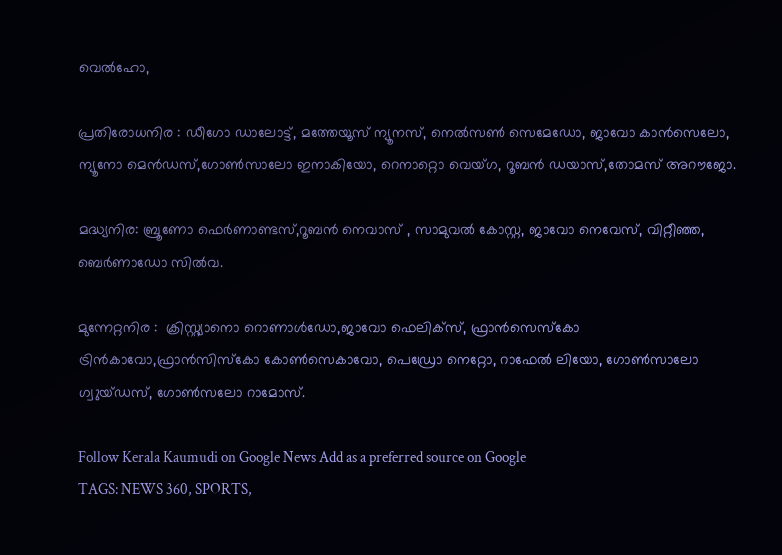വെൽഹോ,

പ്രതിരോധനിര : ഡീഗോ ഡാലോട്ട്, മത്തേയൂസ് ന്യൂനസ്, നെൽസൺ സെമേഡോ, ജാവോ കാൻസെലോ, ന്യൂനോ മെൻഡസ്,ഗോൺസാലോ ഇനാകിയോ, റെനാറ്റൊ വെയ്‌ഗ, റൂബൻ ഡയാസ്,തോമസ് അറൗജോ.

മദ്ധ്യനിര: ബ്രൂണോ ഫെർണാണ്ടസ്,റൂബൻ നെവാസ് , സാമുവൽ കോസ്റ്റ, ജാവോ നെവേസ്, വിറ്റീഞ്ഞ, ബെർണാഡോ സിൽവ.

മുന്നേറ്റനിര :  ക്രിസ്റ്റ്യാനൊ റൊണാൾഡോ,ജാവോ ഫെലിക്സ്, ഫ്രാൻസെസ്കോ ട്രിൻകാവോ,ഫ്രാൻസിസ്‌കോ കോൺസെകാവോ, പെഡ്രോ നെറ്റോ, റാഫേൽ ലിയോ, ഗോൺസാലോ ഗ്വുയ്ഡസ്, ഗോൺസലോ റാമോസ്.

Follow Kerala Kaumudi on Google News Add as a preferred source on Google
TAGS: NEWS 360, SPORTS,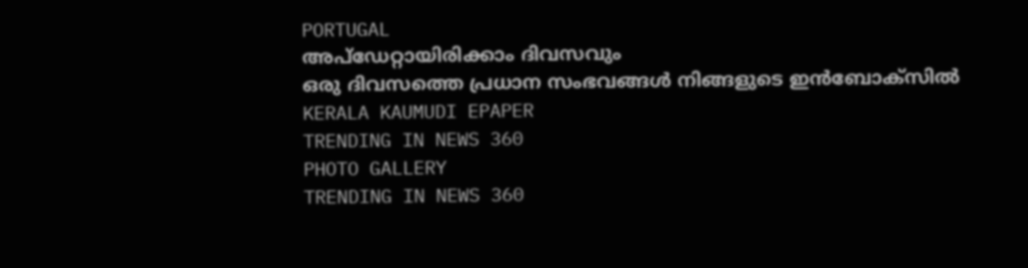PORTUGAL
അപ്ഡേറ്റായിരിക്കാം ദിവസവും
ഒരു ദിവസത്തെ പ്രധാന സംഭവങ്ങൾ നിങ്ങളുടെ ഇൻബോക്സിൽ
KERALA KAUMUDI EPAPER
TRENDING IN NEWS 360
PHOTO GALLERY
TRENDING IN NEWS 360